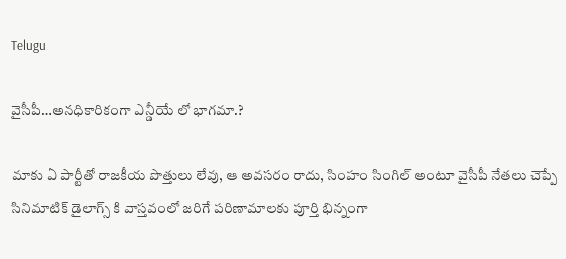Telugu

వైసీపీ…అనధికారికంగా ఎన్డీయే లో భాగమా.?

మాకు ఏ పార్టీతో రాజకీయ పొత్తులు లేవు, ఆ అవసరం రాదు, సింహం సింగిల్ అంటూ వైసీపీ నేతలు చెప్పే సినిమాటిక్ డైలాగ్స్ కి వాస్తవంలో జరిగే పరిణామాలకు పూర్తి భిన్నంగా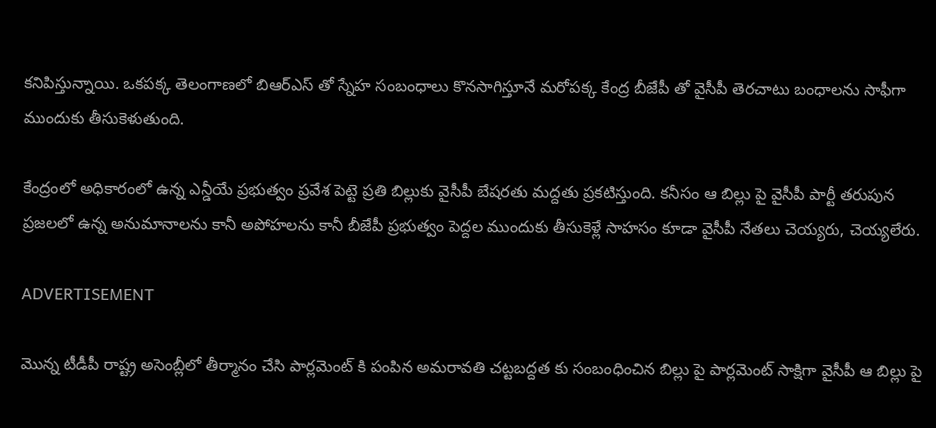కనిపిస్తున్నాయి. ఒకపక్క తెలంగాణలో బిఆర్ఎస్ తో స్నేహ సంబంధాలు కొనసాగిస్తూనే మరోపక్క కేంద్ర బీజేపీ తో వైసీపీ తెరచాటు బంధాలను సాఫీగా ముందుకు తీసుకెళుతుంది.

కేంద్రంలో అధికారంలో ఉన్న ఎన్డీయే ప్రభుత్వం ప్రవేశ పెట్టె ప్రతి బిల్లుకు వైసీపీ బేషరతు మద్దతు ప్రకటిస్తుంది. కనీసం ఆ బిల్లు పై వైసీపీ పార్టీ తరుపున ప్రజలలో ఉన్న అనుమానాలను కానీ అపోహలను కానీ బీజేపీ ప్రభుత్వం పెద్దల ముందుకు తీసుకెళ్లే సాహసం కూడా వైసీపీ నేతలు చెయ్యరు, చెయ్యలేరు.

ADVERTISEMENT

మొన్న టీడీపీ రాష్ట్ర అసెంబ్లీలో తీర్మానం చేసి పార్లమెంట్ కి పంపిన అమరావతి చట్టబద్దత కు సంబంధించిన బిల్లు పై పార్లమెంట్ సాక్షిగా వైసీపీ ఆ బిల్లు పై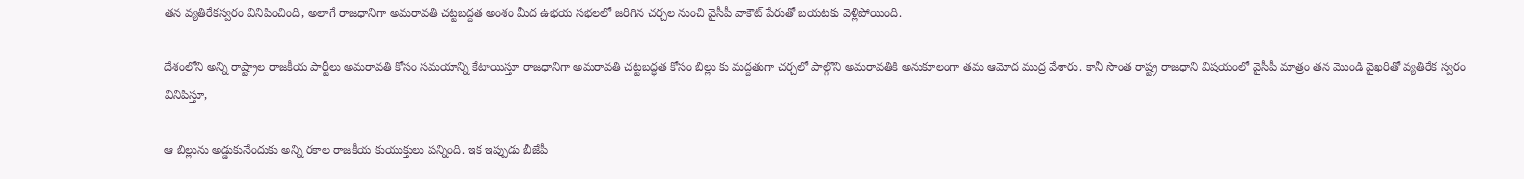తన వ్యతిరేకస్వరం వినిపించింది, అలాగే రాజధానిగా అమరావతి చట్టబద్దత అంశం మీద ఉభయ సభలలో జరిగిన చర్చల నుంచి వైసీపీ వాకౌట్ పేరుతో బయటకు వెళ్లిపోయింది.

దేశంలోని అన్ని రాష్ట్రాల రాజకీయ పార్టీలు అమరావతి కోసం సమయాన్ని కేటాయిస్తూ రాజధానిగా అమరావతి చట్టబద్ధత కోసం బిల్లు కు మద్దతుగా చర్చలో పాల్గొని అమరావతికి అనుకూలంగా తమ ఆమోద ముద్ర వేశారు. కానీ సొంత రాష్ట్ర రాజధాని విషయంలో వైసీపీ మాత్రం తన మొండి వైఖరితో వ్యతిరేక స్వరం వినిపిస్తూ,

ఆ బిల్లును అడ్డుకునేందుకు అన్ని రకాల రాజకీయ కుయుక్తులు పన్నింది. ఇక ఇప్పుడు బీజేపీ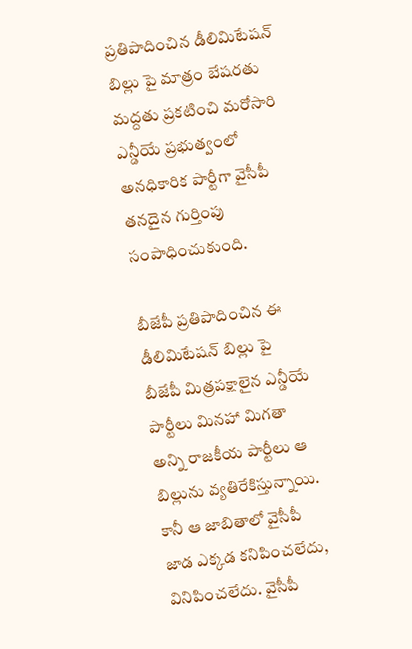ప్రతిపాదించిన డీలిమిటేషన్ బిల్లు పై మాత్రం బేషరతు మద్దతు ప్రకటించి మరోసారి ఎన్డీయే ప్రభుత్వంలో అనధికారిక పార్టీగా వైసీపీ తనదైన గుర్తింపు సంపాధించుకుంది.

బీజేపీ ప్రతిపాదించిన ఈ డీలిమిటేషన్ బిల్లు పై బీజేపీ మిత్రపక్షాలైన ఎన్డీయే పార్టీలు మినహా మిగతా అన్ని రాజకీయ పార్టీలు ఆ బిల్లును వ్యతిరేకిస్తున్నాయి. కానీ ఆ జాబితాలో వైసీపీ జాడ ఎక్కడ కనిపించలేదు, వినిపించలేదు. వైసీపీ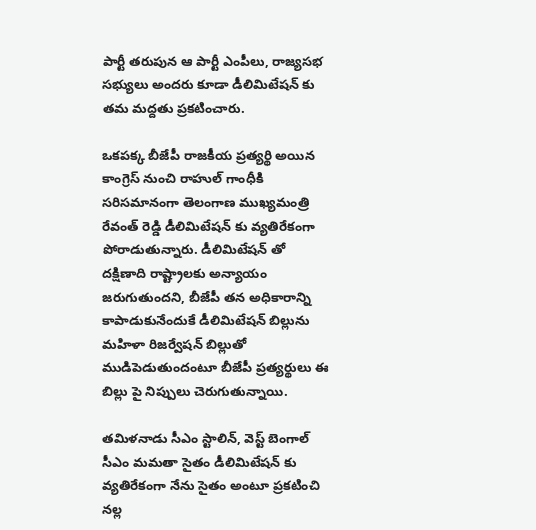పార్టీ తరుపున ఆ పార్టీ ఎంపీలు, రాజ్యసభ సభ్యులు అందరు కూడా డీలిమిటేషన్ కు తమ మద్దతు ప్రకటించారు.

ఒకపక్క బీజేపీ రాజకీయ ప్రత్యర్థి అయిన కాంగ్రెస్ నుంచి రాహుల్ గాంధీకి సరిసమానంగా తెలంగాణ ముఖ్యమంత్రి రేవంత్ రెడ్డి డీలిమిటేషన్ కు వ్యతిరేకంగా పోరాడుతున్నారు. డీలిమిటేషన్ తో దక్షిణాది రాష్ట్రాలకు అన్యాయం జరుగుతుందని, బీజేపీ తన అధికారాన్ని కాపాడుకునేందుకే డీలిమిటేషన్ బిల్లును మహిళా రిజర్వేషన్ బిల్లుతో ముడిపెడుతుందంటూ బీజేపీ ప్రత్యర్థులు ఈ బిల్లు పై నిప్పులు చెరుగుతున్నాయి.

తమిళనాడు సీఎం స్టాలిన్, వెస్ట్ బెంగాల్ సీఎం మమతా సైతం డీలిమిటేషన్ కు వ్యతిరేకంగా నేను సైతం అంటూ ప్రకటించి నల్ల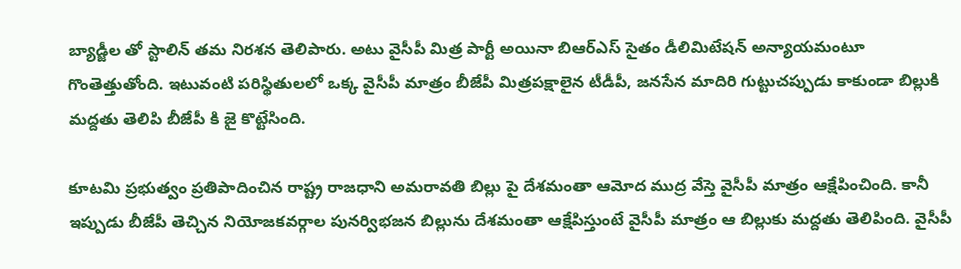బ్యాడ్జీల తో స్టాలిన్ తమ నిరశన తెలిపారు. అటు వైసీపీ మిత్ర పార్టీ అయినా బిఆర్ఎస్ సైతం డీలిమిటేషన్ అన్యాయమంటూ గొంతెత్తుతోంది. ఇటువంటి పరిస్థితులలో ఒక్క వైసీపీ మాత్రం బీజేపీ మిత్రపక్షాలైన టీడీపీ, జనసేన మాదిరి గుట్టుచప్పుడు కాకుండా బిల్లుకి మద్దతు తెలిపి బీజేపీ కి జై కొట్టేసింది.

కూటమి ప్రభుత్వం ప్రతిపాదించిన రాష్ట్ర రాజధాని అమరావతి బిల్లు పై దేశమంతా ఆమోద ముద్ర వేస్తె వైసీపీ మాత్రం ఆక్షేపించింది. కానీ ఇప్పుడు బీజేపీ తెచ్చిన నియోజకవర్గాల పునర్విభజన బిల్లును దేశమంతా ఆక్షేపిస్తుంటే వైసీపీ మాత్రం ఆ బిల్లుకు మద్దతు తెలిపింది. వైసీపీ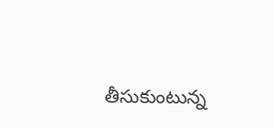తీసుకుంటున్న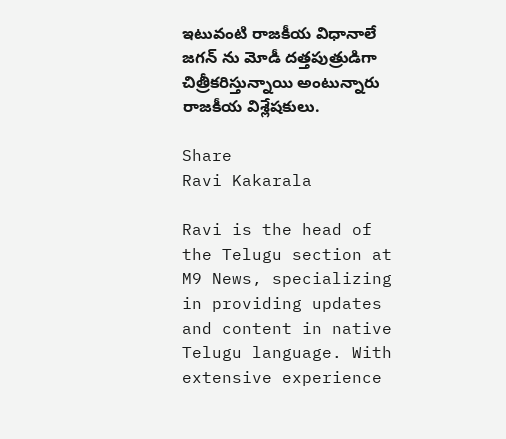ఇటువంటి రాజకీయ విధానాలే జగన్ ను మోడీ దత్తపుత్రుడిగా చిత్రీకరిస్తున్నాయి అంటున్నారు రాజకీయ విశ్లేషకులు.

Share
Ravi Kakarala

Ravi is the head of the Telugu section at M9 News, specializing in providing updates and content in native Telugu language. With extensive experience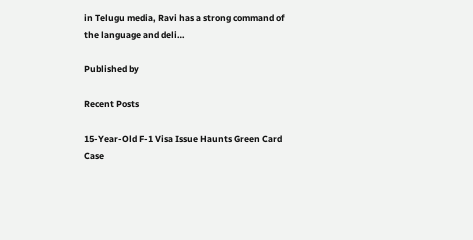in Telugu media, Ravi has a strong command of the language and deli…

Published by

Recent Posts

15-Year-Old F-1 Visa Issue Haunts Green Card Case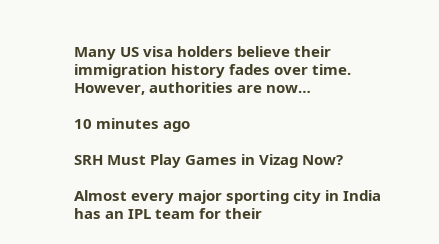Many US visa holders believe their immigration history fades over time. However, authorities are now…

10 minutes ago

SRH Must Play Games in Vizag Now?

Almost every major sporting city in India has an IPL team for their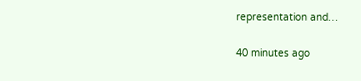representation and…

40 minutes ago